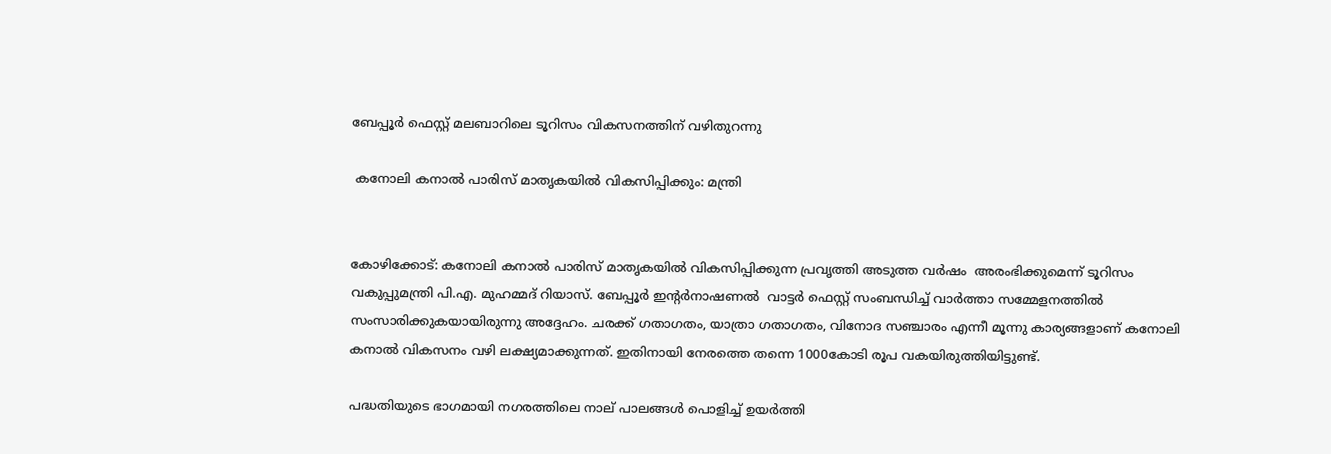ബേപ്പൂര്‍ ഫെസ്റ്റ് മലബാറിലെ ടൂറിസം വികസനത്തിന് വഴിതുറന്നു

 കനോലി കനാല്‍ പാരിസ് മാതൃകയില്‍ വികസിപ്പിക്കും: മന്ത്രി


കോഴിക്കോട്: കനോലി കനാല്‍ പാരിസ് മാതൃകയില്‍ വികസിപ്പിക്കുന്ന പ്രവൃത്തി അടുത്ത വര്‍ഷം  അരംഭിക്കുമെന്ന് ടൂറിസം വകുപ്പുമന്ത്രി പി.എ. മുഹമ്മദ് റിയാസ്. ബേപ്പൂര്‍ ഇന്റര്‍നാഷണല്‍  വാട്ടര്‍ ഫെസ്റ്റ് സംബന്ധിച്ച് വാര്‍ത്താ സമ്മേളനത്തില്‍ സംസാരിക്കുകയായിരുന്നു അദ്ദേഹം. ചരക്ക് ഗതാഗതം, യാത്രാ ഗതാഗതം, വിനോദ സഞ്ചാരം എന്നീ മൂന്നു കാര്യങ്ങളാണ് കനോലി കനാല്‍ വികസനം വഴി ലക്ഷ്യമാക്കുന്നത്. ഇതിനായി നേരത്തെ തന്നെ 1000കോടി രൂപ വകയിരുത്തിയിട്ടുണ്ട്.

പദ്ധതിയുടെ ഭാഗമായി നഗരത്തിലെ നാല് പാലങ്ങള്‍ പൊളിച്ച് ഉയര്‍ത്തി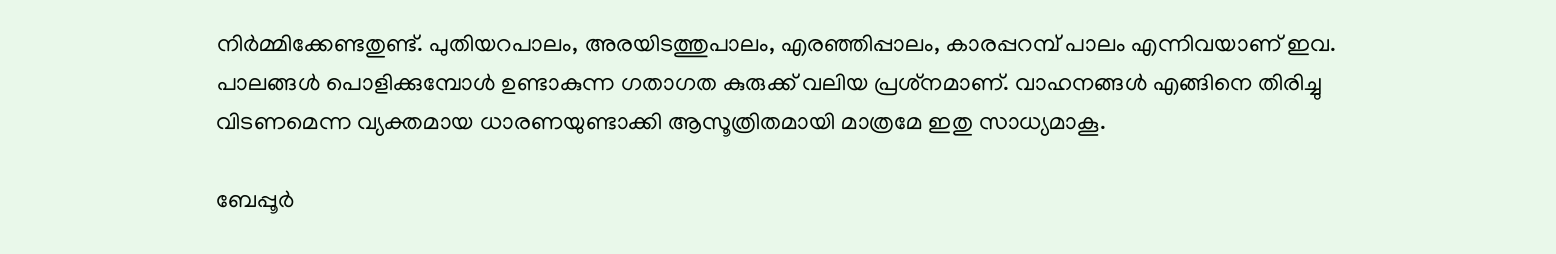നിര്‍മ്മിക്കേണ്ടതുണ്ട്. പുതിയറപാലം, അരയിടത്തുപാലം, എരഞ്ഞിപ്പാലം, കാരപ്പറമ്പ് പാലം എന്നിവയാണ് ഇവ. പാലങ്ങള്‍ പൊളിക്കുമ്പോള്‍ ഉണ്ടാകുന്ന ഗതാഗത കുരുക്ക് വലിയ പ്രശ്‌നമാണ്. വാഹനങ്ങള്‍ എങ്ങിനെ തിരിച്ചു വിടണമെന്ന വ്യക്തമായ ധാരണയുണ്ടാക്കി ആസൂത്രിതമായി മാത്രമേ ഇതു സാധ്യമാകൂ.

ബേപ്പൂര്‍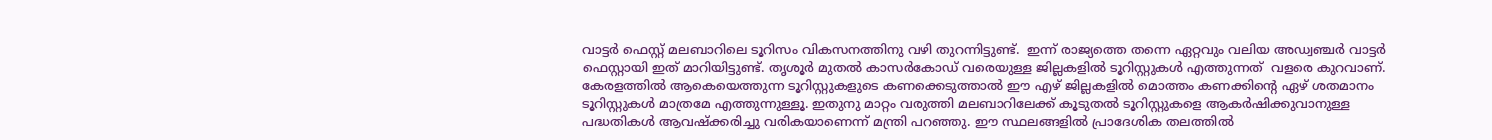വാട്ടര്‍ ഫെസ്റ്റ് മലബാറിലെ ടൂറിസം വികസനത്തിനു വഴി തുറന്നിട്ടുണ്ട്.  ഇന്ന് രാജ്യത്തെ തന്നെ ഏറ്റവും വലിയ അഡ്വഞ്ചര്‍ വാട്ടര്‍ ഫെസ്റ്റായി ഇത് മാറിയിട്ടുണ്ട്. തൃശൂര്‍ മുതല്‍ കാസര്‍കോഡ് വരെയുള്ള ജില്ലകളില്‍ ടൂറിസ്റ്റുകള്‍ എത്തുന്നത്  വളരെ കുറവാണ്. കേരളത്തില്‍ ആകെയെത്തുന്ന ടൂറിസ്റ്റുകളുടെ കണക്കെടുത്താല്‍ ഈ എഴ് ജില്ലകളില്‍ മൊത്തം കണക്കിന്റെ ഏഴ് ശതമാനം ടൂറിസ്റ്റുകള്‍ മാത്രമേ എത്തുന്നുള്ളൂ. ഇതുനു മാറ്റം വരുത്തി മലബാറിലേക്ക് കൂടുതല്‍ ടൂറിസ്റ്റുകളെ ആകര്‍ഷിക്കുവാനുള്ള പദ്ധതികള്‍ ആവഷ്‌ക്കരിച്ചു വരികയാണെന്ന് മന്ത്രി പറഞ്ഞു. ഈ സ്ഥലങ്ങളില്‍ പ്രാദേശിക തലത്തില്‍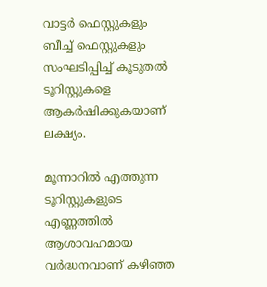വാട്ടര്‍ ഫെസ്റ്റുകളും ബീച്ച് ഫെസ്റ്റുകളും സംഘടിപ്പിച്ച് കൂടുതല്‍ ടൂറിസ്റ്റുകളെ ആകര്‍ഷിക്കുകയാണ് ലക്ഷ്യം.

മൂന്നാറില്‍ എത്തുന്ന ടൂറിസ്റ്റുകളുടെ എണ്ണത്തില്‍ ആശാവഹമായ വര്‍ദ്ധനവാണ് കഴിഞ്ഞ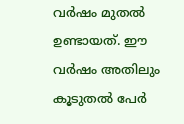വര്‍ഷം മുതല്‍ ഉണ്ടായത്. ഈ വര്‍ഷം അതിലും കൂടുതല്‍ പേര്‍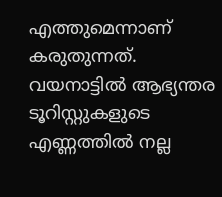എത്തുമെന്നാണ് കരുതുന്നത്.  വയനാട്ടില്‍ ആഭ്യന്തര ടൂറിസ്റ്റുകളുടെ എണ്ണത്തില്‍ നല്ല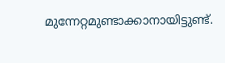മുന്നേറ്റമുണ്ടാക്കാനായിട്ടുണ്ട്.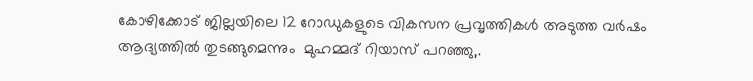കോഴിക്കോട് ജില്ലയിലെ 12 റോഡുകളുടെ വികസന പ്രവൃത്തികള്‍ അടുത്ത വര്‍ഷം ആദ്യത്തില്‍ തുടങ്ങുമെന്നും  മുഹമ്മദ് റിയാസ് പറഞ്ഞു,.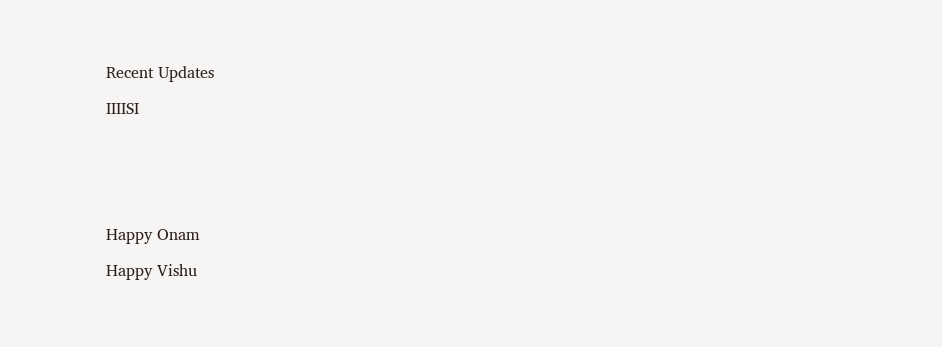Recent Updates

IIIISI






Happy Onam

Happy Vishu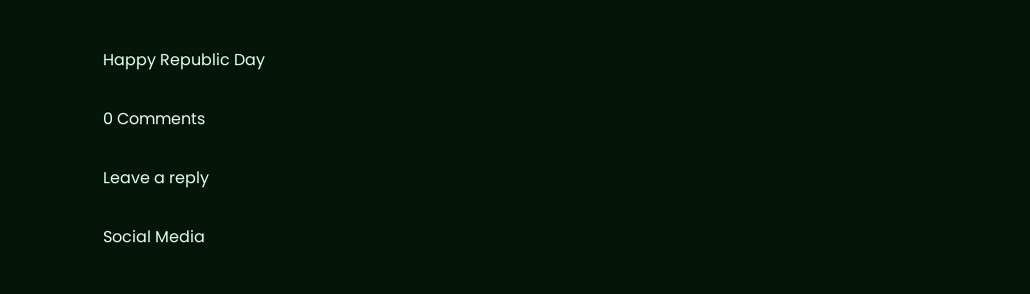Happy Republic Day

0 Comments

Leave a reply

Social Media